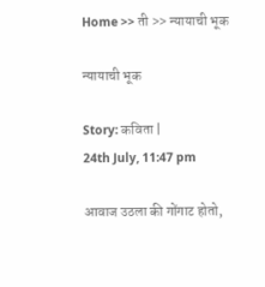Home >> ती >> न्यायाची भूक

न्यायाची भूक

Story: कविता |
24th July, 11:47 pm

आवाज उठला की गोंगाट होतो,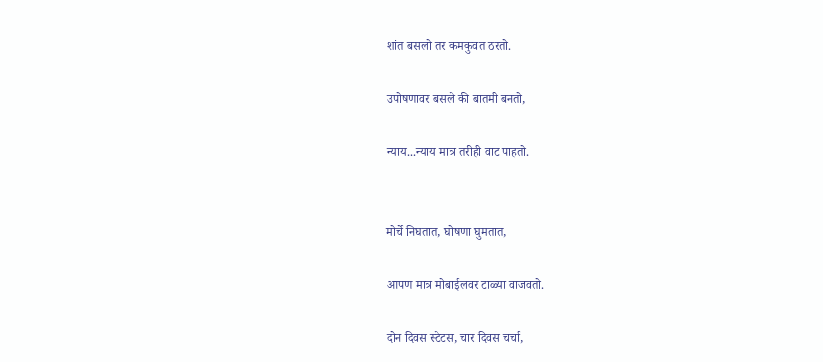शांत बसलो तर कमकुवत ठरतो.

उपोषणावर बसले की बातमी बनतो,

न्याय...न्याय मात्र तरीही वाट पाहतो.


मोर्चे निघतात, घोषणा घुमतात,

आपण मात्र मोबाईलवर टाळ्या वाजवतो.

दोन दिवस स्टेटस, चार दिवस चर्चा,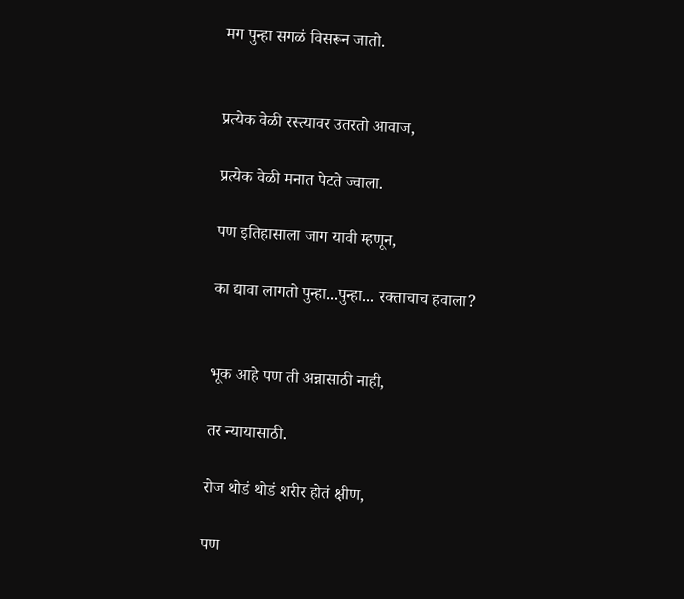मग पुन्हा सगळं विसरून जातो.


प्रत्येक वेळी रस्त्यावर उतरतो आवाज,

प्रत्येक वेळी मनात पेटते ज्वाला.

पण इतिहासाला जाग यावी म्हणून,

का द्यावा लागतो पुन्हा...पुन्हा... रक्ताचाच हवाला?


भूक आहे पण ती अन्नासाठी नाही,

तर न्यायासाठी.

रोज थोडं थोडं शरीर होतं क्षीण,

पण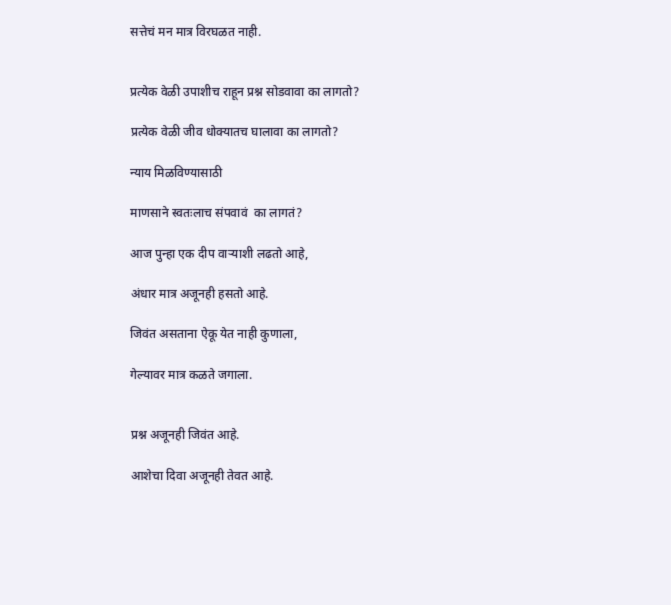सत्तेचं मन मात्र विरघळत नाही.


प्रत्येक वेळी उपाशीच राहून प्रश्न सोडवावा का लागतो?

प्रत्येक वेळी जीव धोक्यातच घालावा का लागतो?

न्याय मिळविण्यासाठी

माणसाने स्वतःलाच संपवावं  का लागतं?

आज पुन्हा एक दीप वाऱ्याशी लढतो आहे,

अंधार मात्र अजूनही हसतो आहे.

जिवंत असताना ऐकू येत नाही कुणाला,

गेल्यावर मात्र कळते जगाला.


प्रश्न अजूनही जिवंत आहे.

आशेचा दिवा अजूनही तेवत आहे.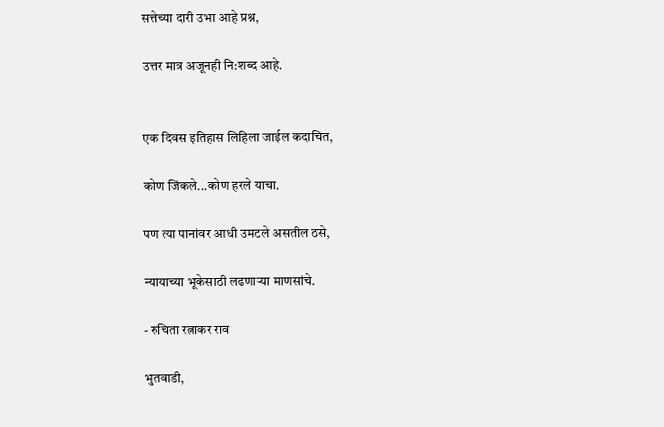सत्तेच्या दारी उभा आहे प्रश्न,

उत्तर मात्र अजूनही नि:शब्द आहे.


एक दिवस इतिहास लिहिला जाईल कदाचित,

कोण जिंकले...कोण हरले याचा.

पण त्या पानांवर आधी उमटले असतील ठसे,

न्यायाच्या भूकेसाठी लढणाऱ्या माणसांचे.

- रुचिता रत्नाकर राव

भुतवाडी,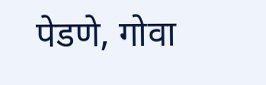पेडणे, गोवा